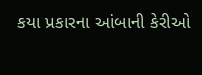કયા પ્રકારના આંબાની કેરીઓ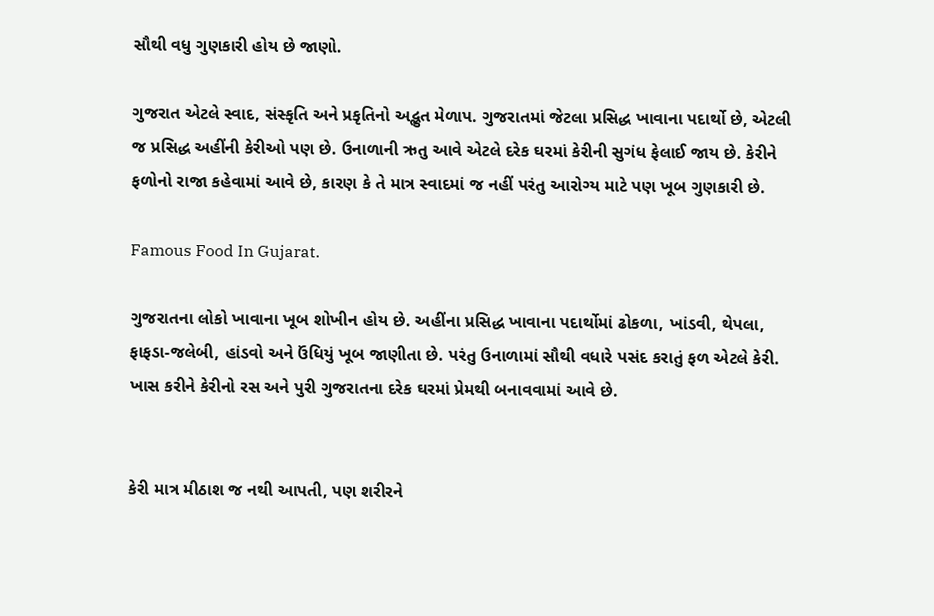સૌથી વધુ ગુણકારી હોય છે જાણો.

ગુજરાત એટલે સ્વાદ, સંસ્કૃતિ અને પ્રકૃતિનો અદ્ભુત મેળાપ. ગુજરાતમાં જેટલા પ્રસિદ્ધ ખાવાના પદાર્થો છે, એટલી જ પ્રસિદ્ધ અહીંની કેરીઓ પણ છે. ઉનાળાની ઋતુ આવે એટલે દરેક ઘરમાં કેરીની સુગંધ ફેલાઈ જાય છે. કેરીને ફળોનો રાજા કહેવામાં આવે છે, કારણ કે તે માત્ર સ્વાદમાં જ નહીં પરંતુ આરોગ્ય માટે પણ ખૂબ ગુણકારી છે.

Famous Food In Gujarat.

ગુજરાતના લોકો ખાવાના ખૂબ શોખીન હોય છે. અહીંના પ્રસિદ્ધ ખાવાના પદાર્થોમાં ઢોકળા, ખાંડવી, થેપલા, ફાફડા-જલેબી, હાંડવો અને ઉંધિયું ખૂબ જાણીતા છે. પરંતુ ઉનાળામાં સૌથી વધારે પસંદ કરાતું ફળ એટલે કેરી. ખાસ કરીને કેરીનો રસ અને પુરી ગુજરાતના દરેક ઘરમાં પ્રેમથી બનાવવામાં આવે છે.


કેરી માત્ર મીઠાશ જ નથી આપતી, પણ શરીરને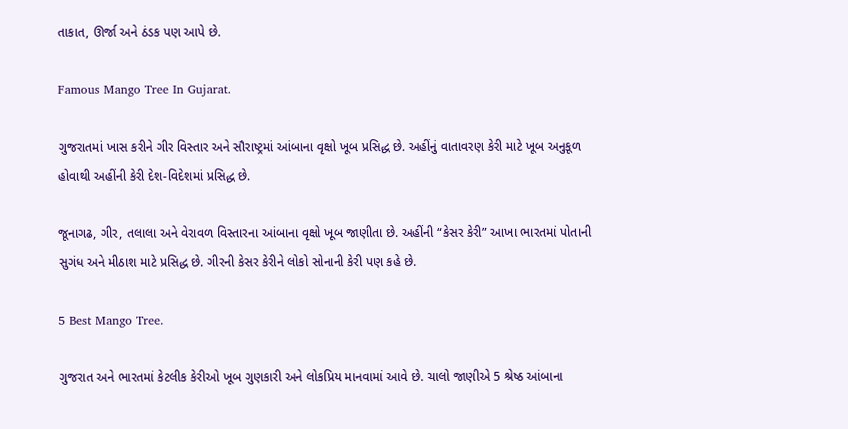તાકાત, ઊર્જા અને ઠંડક પણ આપે છે.

Famous Mango Tree In Gujarat.

ગુજરાતમાં ખાસ કરીને ગીર વિસ્તાર અને સૌરાષ્ટ્રમાં આંબાના વૃક્ષો ખૂબ પ્રસિદ્ધ છે. અહીંનું વાતાવરણ કેરી માટે ખૂબ અનુકૂળ હોવાથી અહીંની કેરી દેશ-વિદેશમાં પ્રસિદ્ધ છે.

જૂનાગઢ, ગીર, તલાલા અને વેરાવળ વિસ્તારના આંબાના વૃક્ષો ખૂબ જાણીતા છે. અહીંની “કેસર કેરી” આખા ભારતમાં પોતાની સુગંધ અને મીઠાશ માટે પ્રસિદ્ધ છે. ગીરની કેસર કેરીને લોકો સોનાની કેરી પણ કહે છે.

5 Best Mango Tree.

ગુજરાત અને ભારતમાં કેટલીક કેરીઓ ખૂબ ગુણકારી અને લોકપ્રિય માનવામાં આવે છે. ચાલો જાણીએ 5 શ્રેષ્ઠ આંબાના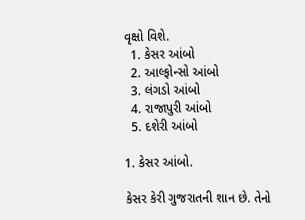વૃક્ષો વિશે.
  1. કેસર આંબો
  2. આલ્ફોન્સો આંબો
  3. લંગડો આંબો
  4. રાજાપુરી આંબો
  5. દશેરી આંબો

1. કેસર આંબો.

કેસર કેરી ગુજરાતની શાન છે. તેનો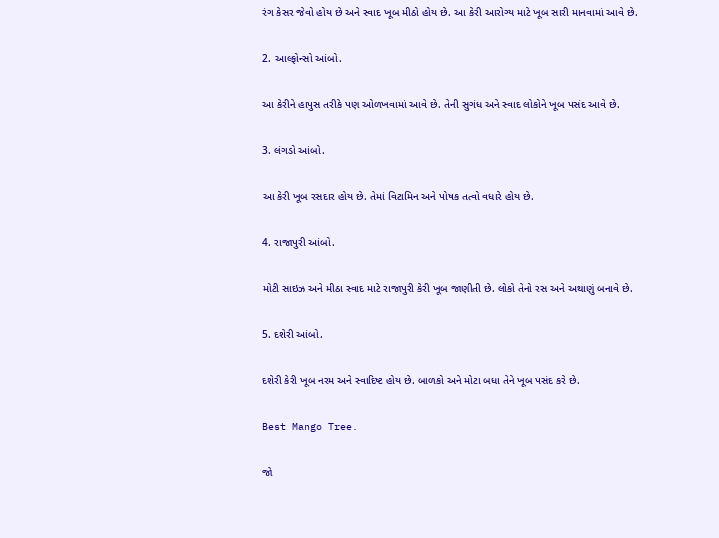રંગ કેસર જેવો હોય છે અને સ્વાદ ખૂબ મીઠો હોય છે. આ કેરી આરોગ્ય માટે ખૂબ સારી માનવામાં આવે છે.

2. આલ્ફોન્સો આંબો.

આ કેરીને હાપુસ તરીકે પણ ઓળખવામાં આવે છે. તેની સુગંધ અને સ્વાદ લોકોને ખૂબ પસંદ આવે છે.

3. લંગડો આંબો.

આ કેરી ખૂબ રસદાર હોય છે. તેમાં વિટામિન અને પોષક તત્વો વધારે હોય છે.

4. રાજાપુરી આંબો.

મોટી સાઇઝ અને મીઠા સ્વાદ માટે રાજાપુરી કેરી ખૂબ જાણીતી છે. લોકો તેનો રસ અને અથાણું બનાવે છે.

5. દશેરી આંબો.

દશેરી કેરી ખૂબ નરમ અને સ્વાદિષ્ટ હોય છે. બાળકો અને મોટા બધા તેને ખૂબ પસંદ કરે છે.

Best Mango Tree.

જો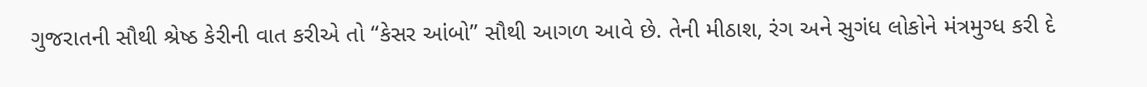ગુજરાતની સૌથી શ્રેષ્ઠ કેરીની વાત કરીએ તો “કેસર આંબો” સૌથી આગળ આવે છે. તેની મીઠાશ, રંગ અને સુગંધ લોકોને મંત્રમુગ્ધ કરી દે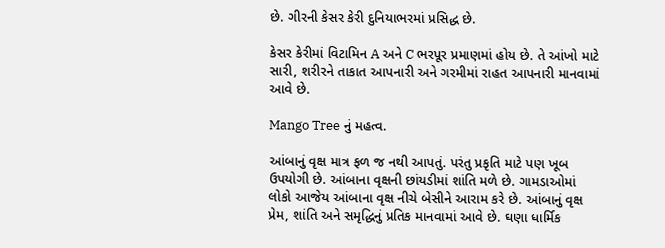છે. ગીરની કેસર કેરી દુનિયાભરમાં પ્રસિદ્ધ છે.

કેસર કેરીમાં વિટામિન A અને C ભરપૂર પ્રમાણમાં હોય છે. તે આંખો માટે સારી, શરીરને તાકાત આપનારી અને ગરમીમાં રાહત આપનારી માનવામાં આવે છે.

Mango Tree નું મહત્વ.

આંબાનું વૃક્ષ માત્ર ફળ જ નથી આપતું. પરંતુ પ્રકૃતિ માટે પણ ખૂબ ઉપયોગી છે. આંબાના વૃક્ષની છાંયડીમાં શાંતિ મળે છે. ગામડાઓમાં લોકો આજેય આંબાના વૃક્ષ નીચે બેસીને આરામ કરે છે. આંબાનું વૃક્ષ પ્રેમ, શાંતિ અને સમૃદ્ધિનું પ્રતિક માનવામાં આવે છે. ઘણા ધાર્મિક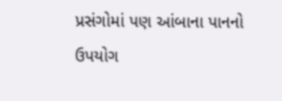પ્રસંગોમાં પણ આંબાના પાનનો ઉપયોગ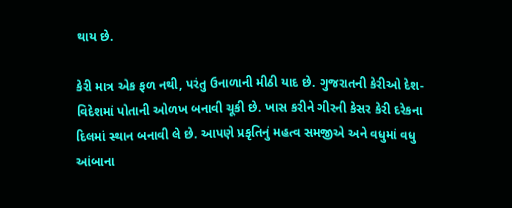થાય છે.

કેરી માત્ર એક ફળ નથી, પરંતુ ઉનાળાની મીઠી યાદ છે. ગુજરાતની કેરીઓ દેશ-વિદેશમાં પોતાની ઓળખ બનાવી ચૂકી છે. ખાસ કરીને ગીરની કેસર કેરી દરેકના દિલમાં સ્થાન બનાવી લે છે. આપણે પ્રકૃતિનું મહત્વ સમજીએ અને વધુમાં વધુ આંબાના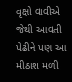વૃક્ષો વાવીએ જેથી આવતી પેઢીને પણ આ મીઠાશ મળી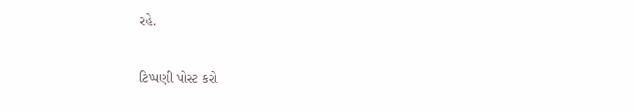રહે.

ટિપ્પણી પોસ્ટ કરો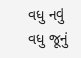વધુ નવું વધુ જૂનું